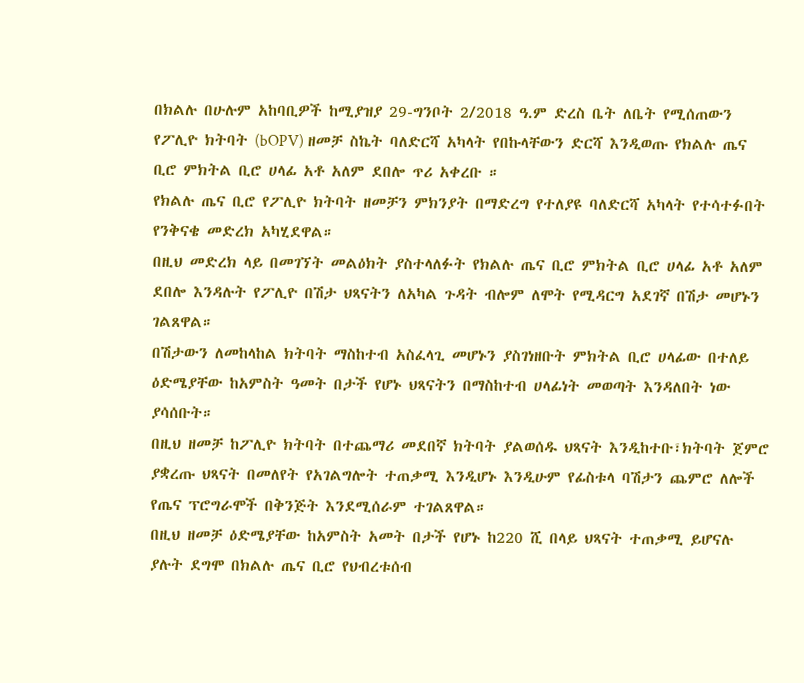በክልሉ በሁሉም አከባቢዎች ከሚያዝያ 29-ግንቦት 2/2018 ዓ.ም ድረስ ቤት ለቤት የሚሰጠውን የፖሊዮ ክትባት (bOPV) ዘመቻ ስኬት ባለድርሻ አካላት የበኩላቸውን ድርሻ እንዲወጡ የክልሉ ጤና ቢሮ ምክትል ቢሮ ሀላፊ አቶ አለም ደበሎ ጥሪ አቀረቡ ።
የክልሉ ጤና ቢሮ የፖሊዮ ክትባት ዘመቻን ምክንያት በማድረግ የተለያዩ ባለድርሻ አካላት የተሳተፉበት የንቅናቄ መድረክ አካሂደዋል።
በዚህ መድረክ ላይ በመገኘት መልዕክት ያስተላለፉት የክልሉ ጤና ቢሮ ምክትል ቢሮ ሀላፊ አቶ አለም ደበሎ እንዳሉት የፖሊዮ በሽታ ህጻናትን ለአካል ጉዳት ብሎም ለሞት የሚዳርግ አደገኛ በሽታ መሆኑን ገልጸዋል።
በሽታውን ለመከላከል ክትባት ማስከተብ አስፈላጊ መሆኑን ያስገነዘቡት ምክትል ቢሮ ሀላፊው በተለይ ዕድሜያቸው ከአምስት ዓመት በታች የሆኑ ህጻናትን በማስከተብ ሀላፊነት መወጣት እንዳለበት ነው ያሳሰቡት።
በዚህ ዘመቻ ከፖሊዮ ክትባት በተጨማሪ መደበኛ ክትባት ያልወሰዱ ህጻናት እንዲከተቡ፣ክትባት ጀምሮ ያቋረጡ ህጻናት በመለየት የአገልግሎት ተጠቃሚ እንዲሆኑ እንዲሁም የፊስቱላ ባሽታን ጨምሮ ለሎች የጤና ፕሮግራሞች በቅንጅት እንደሚሰራም ተገልጸዋል።
በዚህ ዘመቻ ዕድሜያቸው ከአምስት አመት በታች የሆኑ ከ220 ሺ በላይ ህጻናት ተጠቃሚ ይሆናሉ ያሉት ደግሞ በክልሉ ጤና ቢሮ የህብረቱሰብ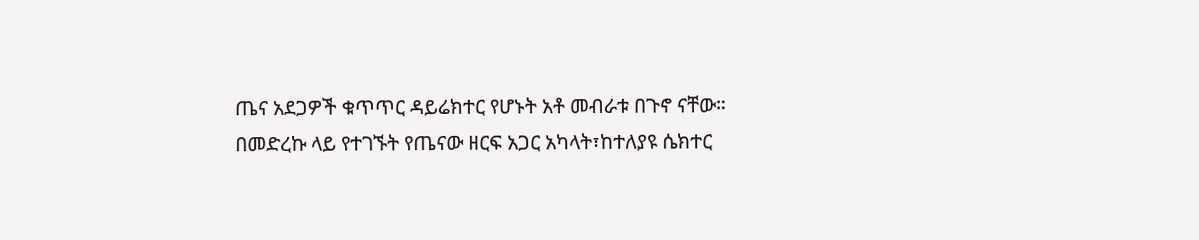ጤና አደጋዎች ቁጥጥር ዳይሬክተር የሆኑት አቶ መብራቱ በጉኖ ናቸው።
በመድረኩ ላይ የተገኙት የጤናው ዘርፍ አጋር አካላት፣ከተለያዩ ሴክተር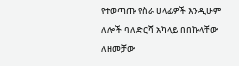የተወጣጡ የስራ ሀላፊዎች እንዲሁም ለሎች ባለድርሻ አካላይ በበኩላቸው ለዘመቻው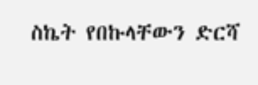ስኬት የበኩላቸውን ድርሻ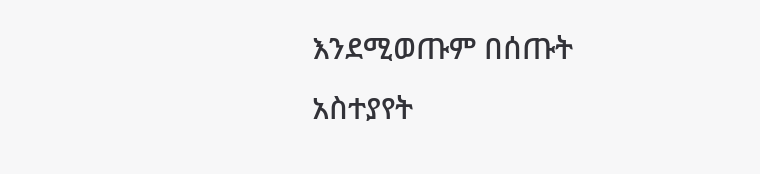እንደሚወጡም በሰጡት አስተያየት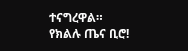ተናግረዋል።
የክልሉ ጤና ቢሮ!